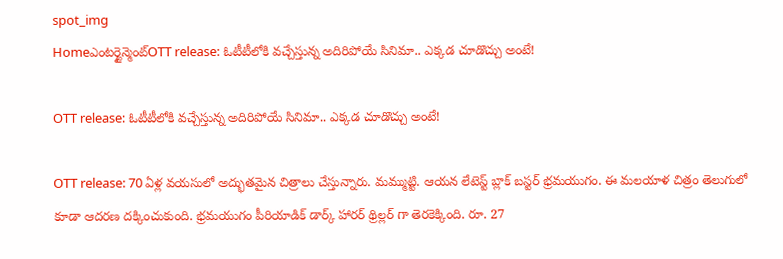spot_img
Homeఎంటర్టైన్మెంట్OTT release: ఓటీటీలోకి వచ్చేస్తున్న అదిరిపోయే సినిమా.. ఎక్కడ చూడొచ్చు అంటే!

OTT release: ఓటీటీలోకి వచ్చేస్తున్న అదిరిపోయే సినిమా.. ఎక్కడ చూడొచ్చు అంటే!

OTT release: 70 ఏళ్ల వయసులో అద్భుతమైన చిత్రాలు చేస్తున్నారు. మమ్ముట్టి. ఆయన లేటెస్ట్ బ్లాక్ బస్టర్ భ్రమయుగం. ఈ మలయాళ చిత్రం తెలుగులో కూడా ఆదరణ దక్కించుకుంది. భ్రమయుగం పీరియాడిక్ డార్క్ హారర్ థ్రిల్లర్ గా తెరకెక్కింది. రూ. 27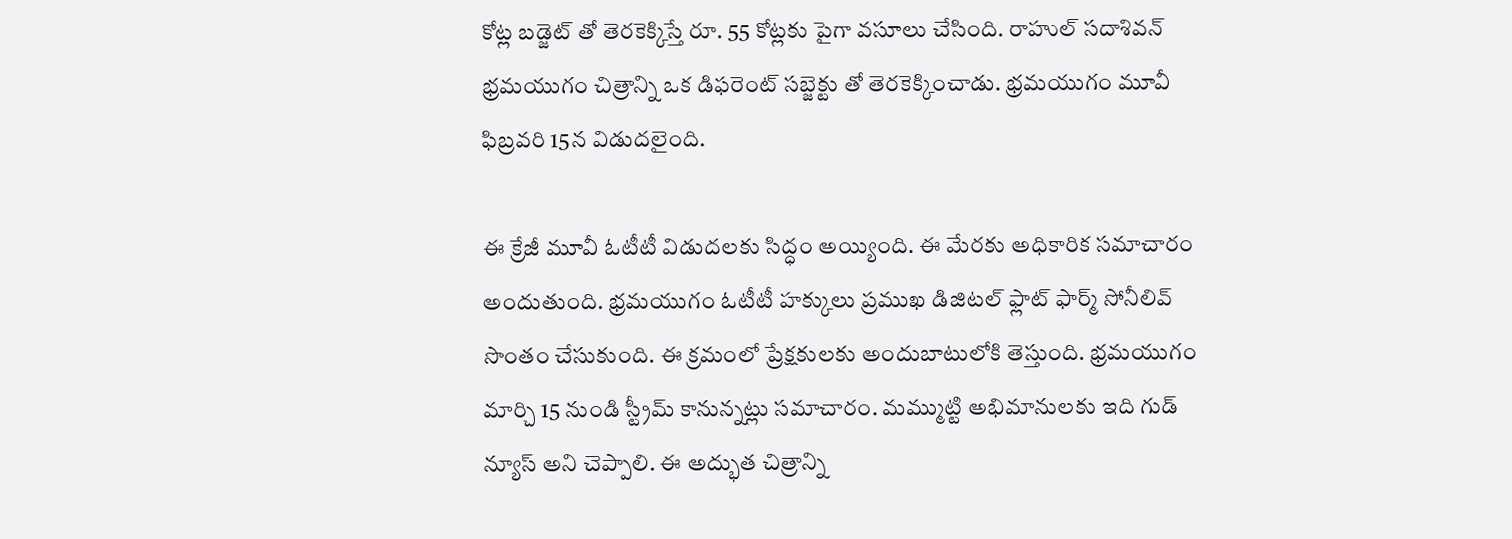కోట్ల బడ్జెట్ తో తెరకెక్కిస్తే రూ. 55 కోట్లకు పైగా వసూలు చేసింది. రాహుల్ సదాశివన్ భ్రమయుగం చిత్రాన్ని ఒక డిఫరెంట్ సబ్జెక్టు తో తెరకెక్కించాడు. భ్రమయుగం మూవీ ఫిబ్రవరి 15న విడుదలైంది.

ఈ క్రేజీ మూవీ ఓటీటీ విడుదలకు సిద్ధం అయ్యింది. ఈ మేరకు అధికారిక సమాచారం అందుతుంది. భ్రమయుగం ఓటీటీ హక్కులు ప్రముఖ డిజిటల్ ఫ్లాట్ ఫార్మ్ సోనీలివ్ సొంతం చేసుకుంది. ఈ క్రమంలో ప్రేక్షకులకు అందుబాటులోకి తెస్తుంది. భ్రమయుగం మార్చి 15 నుండి స్ట్రీమ్ కానున్నట్లు సమాచారం. మమ్ముట్టి అభిమానులకు ఇది గుడ్ న్యూస్ అని చెప్పాలి. ఈ అద్భుత చిత్రాన్ని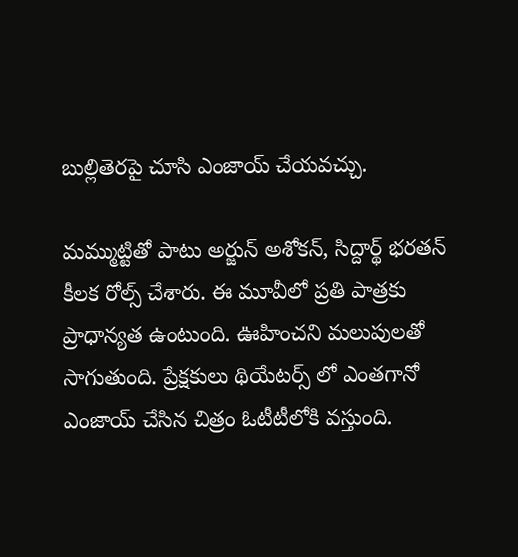బుల్లితెరపై చూసి ఎంజాయ్ చేయవచ్చు.

మమ్ముట్టితో పాటు అర్జున్ అశోకన్, సిద్దార్థ్ భరతన్ కీలక రోల్స్ చేశారు. ఈ మూవీలో ప్రతి పాత్రకు ప్రాధాన్యత ఉంటుంది. ఊహించని మలుపులతో సాగుతుంది. ప్రేక్షకులు థియేటర్స్ లో ఎంతగానో ఎంజాయ్ చేసిన చిత్రం ఓటీటీలోకి వస్తుంది.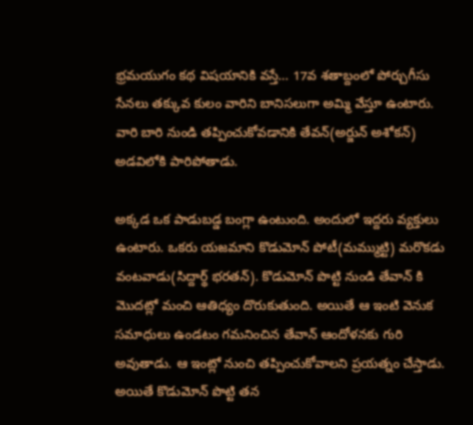భ్రమయుగం కథ విషయానికి వస్తే… 17వ శతాబ్దంలో పోర్చుగీసు సేనలు తక్కువ కులం వారిని బానిసలుగా అమ్మి వేస్తూ ఉంటారు. వారి బారి నుండి తప్పించుకోవడానికి తేవన్(అర్జున్ అశోకన్) అడవిలోకి పారిపోతాడు.

అక్కడ ఒక పాడుబడ్డ బంగ్లా ఉంటుంది. అందులో ఇద్దరు వ్యక్తులు ఉంటారు. ఒకరు యజమాని కొడుమోన్ పోటీ(మమ్ముట్టి) మరొకడు వంటవాడు(సిద్దార్థ్ భరతన్). కొడుమోన్ పొట్టి నుండి తేవాన్ కి మొదట్లో మంచి ఆతిధ్యం దొరుకుతుంది. అయితే ఆ ఇంటి వెనుక సమాధులు ఉండటం గమనించిన తేవాన్ ఆందోళనకు గురి అవుతాడు. ఆ ఇంట్లో నుంచి తప్పించుకోవాలని ప్రయత్నం చేస్తాడు. అయితే కొడుమోన్ పొట్టి తన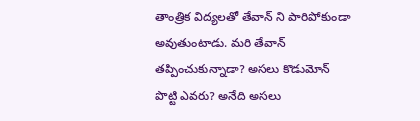తాంత్రిక విద్యలతో తేవాన్ ని పారిపోకుండా అవుతుంటాడు. మరి తేవాన్ తప్పించుకున్నాడా? అసలు కొడుమోన్ పొట్టి ఎవరు? అనేది అసలు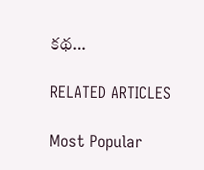కథ…

RELATED ARTICLES

Most Popular